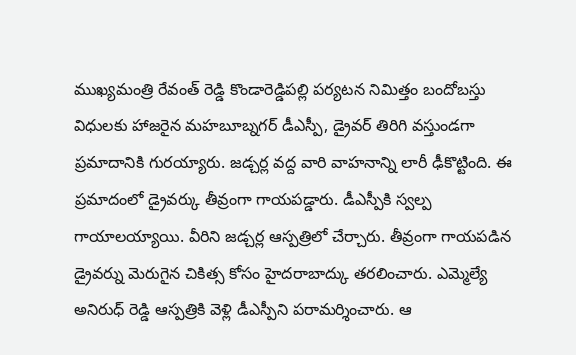ముఖ్యమంత్రి రేవంత్ రెడ్డి కొండారెడ్డిపల్లి పర్యటన నిమిత్తం బందోబస్తు విధులకు హాజరైన మహబూబ్నగర్ డీఎస్పీ, డ్రైవర్ తిరిగి వస్తుండగా ప్రమాదానికి గురయ్యారు. జడ్చర్ల వద్ద వారి వాహనాన్ని లారీ ఢీకొట్టింది. ఈ ప్రమాదంలో డ్రైవర్కు తీవ్రంగా గాయపడ్డారు. డీఎస్పీకి స్వల్ప గాయాలయ్యాయి. వీరిని జడ్చర్ల ఆస్పత్రిలో చేర్చారు. తీవ్రంగా గాయపడిన డ్రైవర్ను మెరుగైన చికిత్స కోసం హైదరాబాద్కు తరలించారు. ఎమ్మెల్యే అనిరుధ్ రెడ్డి ఆస్పత్రికి వెళ్లి డీఎస్పీని పరామర్శించారు. ఆ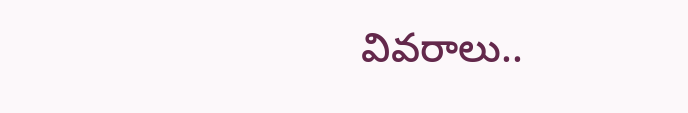వివరాలు..